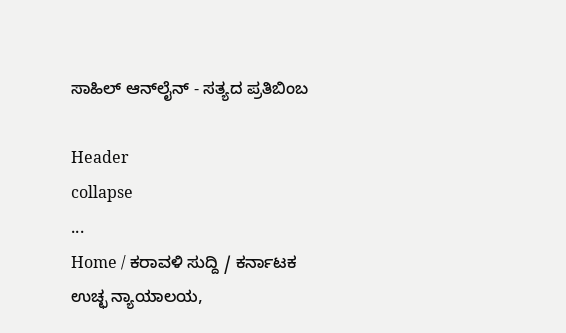ಸಾಹಿಲ್ ಆನ್‌ಲೈನ್ - ಸತ್ಯದ ಪ್ರತಿಬಿಂಬ

Header
collapse
...
Home / ಕರಾವಳಿ ಸುದ್ದಿ / ಕರ್ನಾಟಕ ಉಚ್ಛ ನ್ಯಾಯಾಲಯ,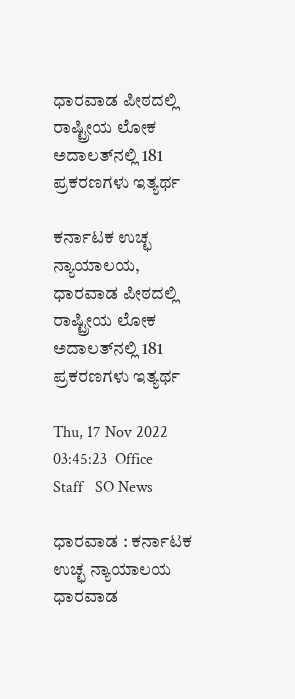ಧಾರವಾಡ ಪೀಠದಲ್ಲಿ ರಾಷ್ಟ್ರೀಯ ಲೋಕ ಅದಾಲತ್‍ನಲ್ಲಿ 181 ಪ್ರಕರಣಗಳು‌ ಇತ್ಯರ್ಥ

ಕರ್ನಾಟಕ ಉಚ್ಛ ನ್ಯಾಯಾಲಯ, ಧಾರವಾಡ ಪೀಠದಲ್ಲಿ ರಾಷ್ಟ್ರೀಯ ಲೋಕ ಅದಾಲತ್‍ನಲ್ಲಿ 181 ಪ್ರಕರಣಗಳು‌ ಇತ್ಯರ್ಥ

Thu, 17 Nov 2022 03:45:23  Office Staff   SO News

ಧಾರವಾಡ : ಕರ್ನಾಟಕ ಉಚ್ಛ ನ್ಯಾಯಾಲಯ ಧಾರವಾಡ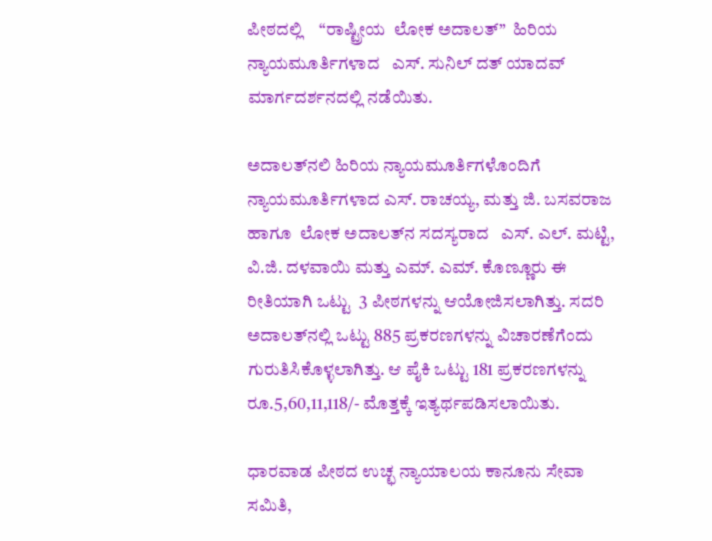ಪೀಠದಲ್ಲಿ    “ರಾಷ್ಟ್ರೀಯ  ಲೋಕ ಅದಾಲತ್‍”  ಹಿರಿಯ ನ್ಯಾಯಮೂರ್ತಿಗಳಾದ   ಎಸ್. ಸುನಿಲ್ ದತ್ ಯಾದವ್  ಮಾರ್ಗದರ್ಶನದಲ್ಲಿ ನಡೆಯಿತು.

ಅದಾಲತ್‍ನಲಿ ಹಿರಿಯ ನ್ಯಾಯಮೂರ್ತಿಗಳೊಂದಿಗೆ ನ್ಯಾಯಮೂರ್ತಿಗಳಾದ ಎಸ್. ರಾಚಯ್ಯ, ಮತ್ತು ಜಿ. ಬಸವರಾಜ  ಹಾಗೂ  ಲೋಕ ಅದಾಲತ್‍ನ ಸದಸ್ಯರಾದ   ಎಸ್. ಎಲ್. ಮಟ್ಟಿ, ವಿ.ಜಿ. ದಳವಾಯಿ ಮತ್ತು ಎಮ್. ಎಮ್. ಕೊಣ್ಣೂರು ಈ ರೀತಿಯಾಗಿ ಒಟ್ಟು  3 ಪೀಠಗಳನ್ನು ಆಯೋಜಿಸಲಾಗಿತ್ತು. ಸದರಿ ಅದಾಲತ್‍ನಲ್ಲಿ ಒಟ್ಟು 885 ಪ್ರಕರಣಗಳನ್ನು ವಿಚಾರಣೆಗೆಂದು ಗುರುತಿಸಿಕೊಳ್ಳಲಾಗಿತ್ತು. ಆ ಪೈಕಿ ಒಟ್ಟು 181 ಪ್ರಕರಣಗಳನ್ನು ರೂ.5,60,11,118/- ಮೊತ್ತಕ್ಕೆ ಇತ್ಯರ್ಥಪಡಿಸಲಾಯಿತು.

ಧಾರವಾಡ ಪೀಠದ ಉಚ್ಛ ನ್ಯಾಯಾಲಯ ಕಾನೂನು ಸೇವಾ ಸಮಿತಿ,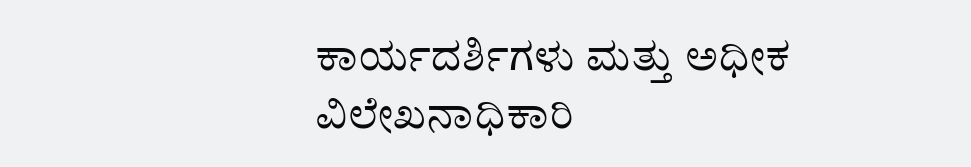ಕಾರ್ಯದರ್ಶಿಗಳು ಮತ್ತು ಅಧೀಕ ವಿಲೇಖನಾಧಿಕಾರಿ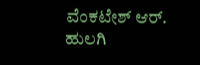ವೆಂಕಟೇಶ್ ಆರ್. ಹುಲಗಿ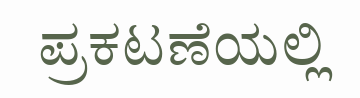ಪ್ರಕಟಣೆಯಲ್ಲಿ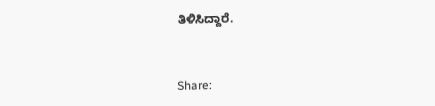ತಿಳಿಸಿದ್ದಾರೆ.


Share: